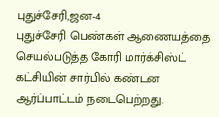புதுச்சேரி,ஜன-4
புதுச்சேரி பெண்கள் ஆணையத்தை செயல்படுத்த கோரி மார்க்சிஸ்ட் கட்சியின் சார்பில் கண்டன ஆர்ப்பாட்டம் நடைபெற்றது.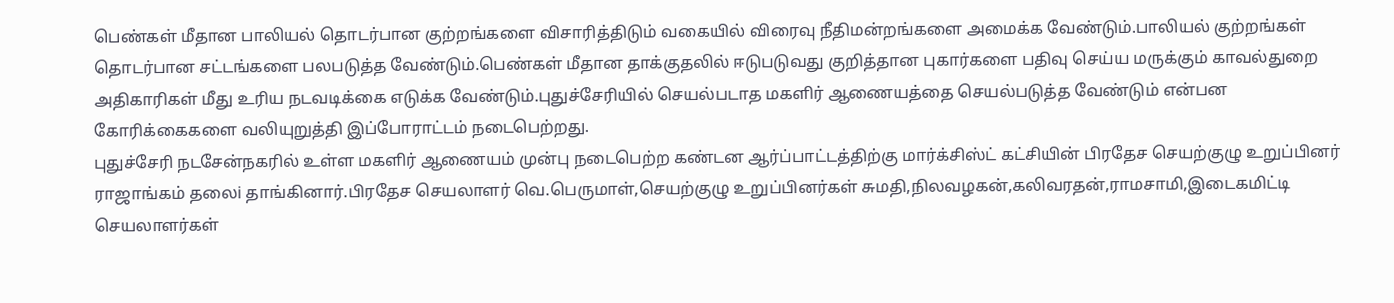பெண்கள் மீதான பாலியல் தொடர்பான குற்றங்களை விசாரித்திடும் வகையில் விரைவு நீதிமன்றங்களை அமைக்க வேண்டும்.பாலியல் குற்றங்கள் தொடர்பான சட்டங்களை பலபடுத்த வேண்டும்.பெண்கள் மீதான தாக்குதலில் ஈடுபடுவது குறித்தான புகார்களை பதிவு செய்ய மருக்கும் காவல்துறை அதிகாரிகள் மீது உரிய நடவடிக்கை எடுக்க வேண்டும்.புதுச்சேரியில் செயல்படாத மகளிர் ஆணையத்தை செயல்படுத்த வேண்டும் என்பன கோரிக்கைகளை வலியுறுத்தி இப்போராட்டம் நடைபெற்றது.
புதுச்சேரி நடசேன்நகரில் உள்ள மகளிர் ஆணையம் முன்பு நடைபெற்ற கண்டன ஆர்ப்பாட்டத்திற்கு மார்க்சிஸ்ட் கட்சியின் பிரதேச செயற்குழு உறுப்பினர் ராஜாங்கம் தலைi தாங்கினார்.பிரதேச செயலாளர் வெ.பெருமாள்,செயற்குழு உறுப்பினர்கள் சுமதி,நிலவழகன்,கலிவரதன்,ராமசாமி,இடைகமிட்டி செயலாளர்கள்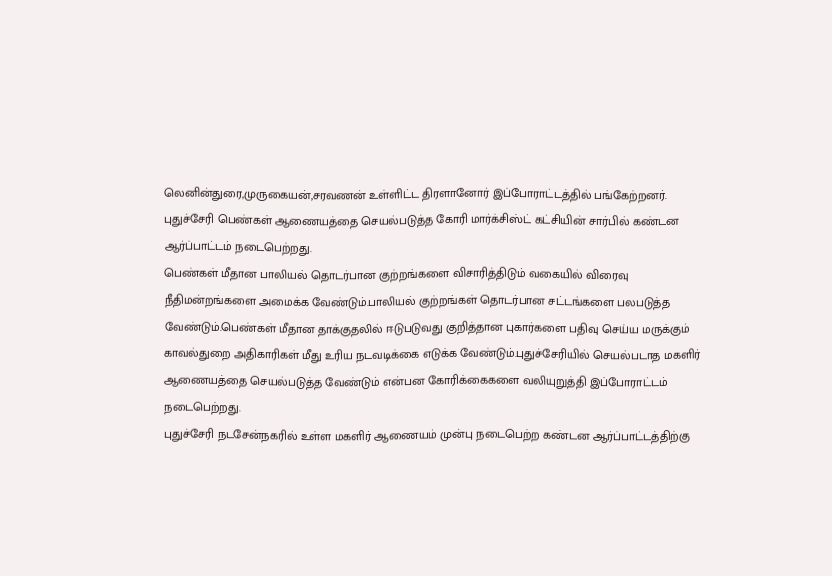லெனின்துரை,முருகையன்,சரவணன் உள்ளிட்ட திரளானோர் இப்போராட்டத்தில் பங்கேற்றனர்.
புதுச்சேரி பெண்கள் ஆணையத்தை செயல்படுத்த கோரி மார்க்சிஸ்ட் கட்சியின் சார்பில் கண்டன ஆர்ப்பாட்டம் நடைபெற்றது.
பெண்கள் மீதான பாலியல் தொடர்பான குற்றங்களை விசாரித்திடும் வகையில் விரைவு நீதிமன்றங்களை அமைக்க வேண்டும்.பாலியல் குற்றங்கள் தொடர்பான சட்டங்களை பலபடுத்த வேண்டும்.பெண்கள் மீதான தாக்குதலில் ஈடுபடுவது குறித்தான புகார்களை பதிவு செய்ய மருக்கும் காவல்துறை அதிகாரிகள் மீது உரிய நடவடிக்கை எடுக்க வேண்டும்.புதுச்சேரியில் செயல்படாத மகளிர் ஆணையத்தை செயல்படுத்த வேண்டும் என்பன கோரிக்கைகளை வலியுறுத்தி இப்போராட்டம் நடைபெற்றது.
புதுச்சேரி நடசேன்நகரில் உள்ள மகளிர் ஆணையம் முன்பு நடைபெற்ற கண்டன ஆர்ப்பாட்டத்திற்கு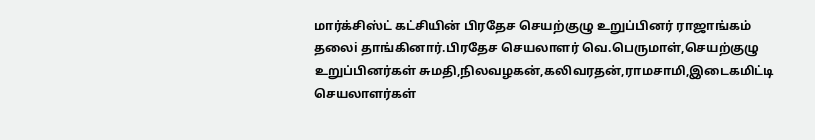மார்க்சிஸ்ட் கட்சியின் பிரதேச செயற்குழு உறுப்பினர் ராஜாங்கம் தலைi தாங்கினார்.பிரதேச செயலாளர் வெ.பெருமாள்,செயற்குழு உறுப்பினர்கள் சுமதி,நிலவழகன்,கலிவரதன்,ராமசாமி,இடைகமிட்டி செயலாளர்கள்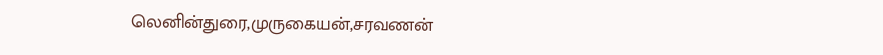லெனின்துரை,முருகையன்,சரவணன்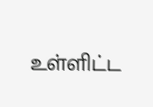உள்ளிட்ட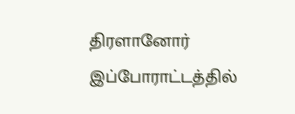திரளானோர் இப்போராட்டத்தில்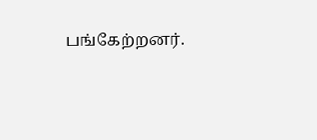பங்கேற்றனர்.